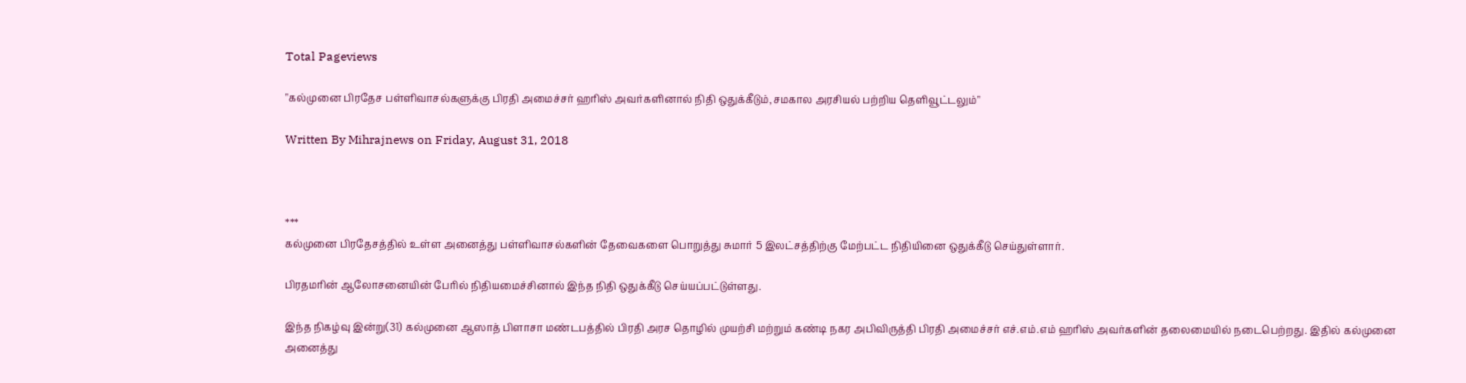Total Pageviews

"கல்முனை பிரதேச பள்ளிவாசல்களுக்கு பிரதி அமைச்சர் ஹரிஸ் அவர்களினால் நிதி ஒதுக்கீடும்,சமகால அரசியல் பற்றிய தெளிவூட்டலும்"

Written By Mihrajnews on Friday, August 31, 2018



***
கல்முனை பிரதேசத்தில் உள்ள அனைத்து பள்ளிவாசல்களின் தேவைகளை பொறுத்து சுமார் 5 இலட்சத்திற்கு மேற்பட்ட நிதியினை ஒதுக்கீடு செய்துள்ளார்.

பிரதமரின் ஆலோசனையின் பேரில் நிதியமைச்சினால் இந்த நிதி ஒதுக்கீடு செய்யப்பட்டுள்ளது.

இந்த நிகழ்வு இன்று(31) கல்முனை ஆஸாத் பிளாசா மண்டபத்தில் பிரதி அரச தொழில் முயற்சி மற்றும் கண்டி நகர அபிவிருத்தி பிரதி அமைச்சர் எச்.எம்.எம் ஹரிஸ் அவர்களின் தலைமையில் நடைபெற்றது. இதில் கல்முனை அனைத்து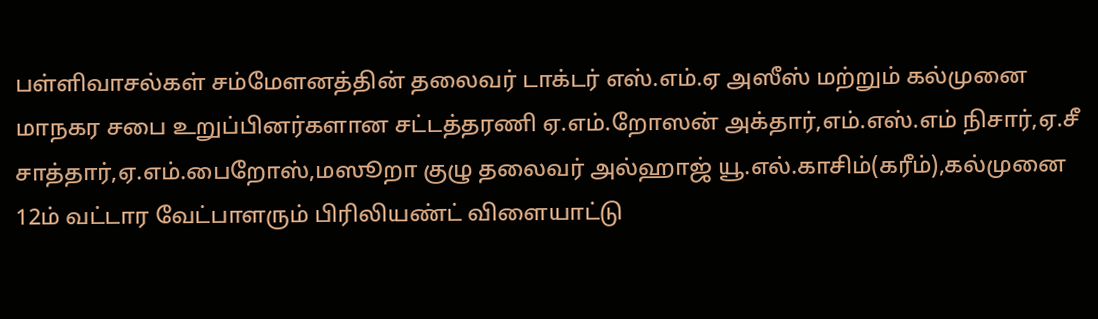பள்ளிவாசல்கள் சம்மேளனத்தின் தலைவர் டாக்டர் எஸ்.எம்.ஏ அஸீஸ் மற்றும் கல்முனை மாநகர சபை உறுப்பினர்களான சட்டத்தரணி ஏ.எம்.றோஸன் அக்தார்,எம்.எஸ்.எம் நிசார்,ஏ.சீ சாத்தார்,ஏ.எம்.பைறோஸ்,மஸூறா குழு தலைவர் அல்ஹாஜ் யூ.எல்.காசிம்(கரீம்),கல்முனை 12ம் வட்டார வேட்பாளரும் பிரிலியண்ட் விளையாட்டு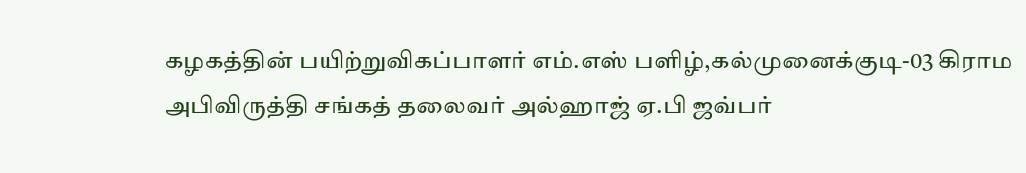கழகத்தின் பயிற்றுவிகப்பாளர் எம்.எஸ் பளிழ்,கல்முனைக்குடி-03 கிராம அபிவிருத்தி சங்கத் தலைவர் அல்ஹாஜ் ஏ.பி ஜவ்பர்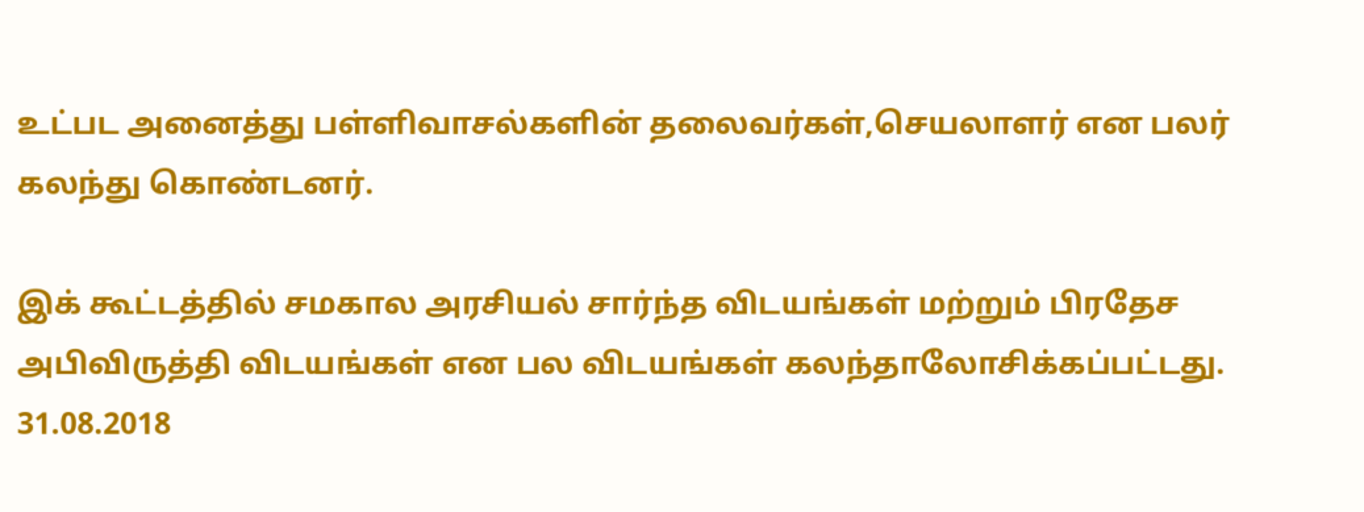உட்பட அனைத்து பள்ளிவாசல்களின் தலைவர்கள்,செயலாளர் என பலர் கலந்து கொண்டனர்.

இக் கூட்டத்தில் சமகால அரசியல் சார்ந்த விடயங்கள் மற்றும் பிரதேச அபிவிருத்தி விடயங்கள் என பல விடயங்கள் கலந்தாலோசிக்கப்பட்டது.  31.08.2018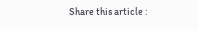Share this article :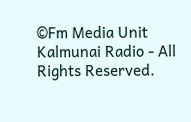©Fm Media Unit Kalmunai Radio - All Rights Reserved.